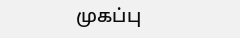முகப்பு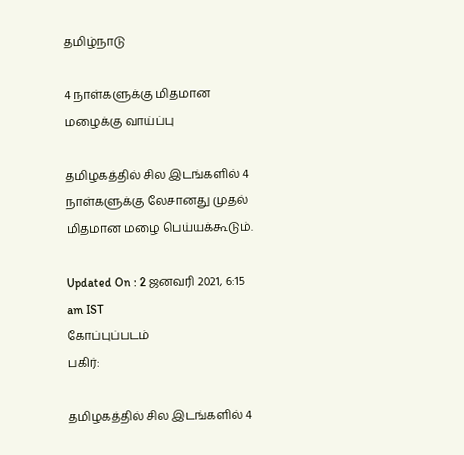தமிழ்நாடு

4 நாள்களுக்கு மிதமான மழைக்கு வாய்ப்பு

தமிழகத்தில் சில இடங்களில் 4 நாள்களுக்கு லேசானது முதல் மிதமான மழை பெய்யக்கூடும்.

Updated On : 2 ஜனவரி 2021, 6:15 am IST
கோப்புப்படம்
பகிர்:

தமிழகத்தில் சில இடங்களில் 4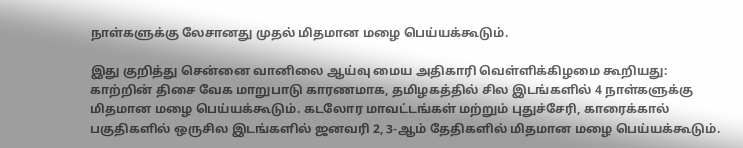நாள்களுக்கு லேசானது முதல் மிதமான மழை பெய்யக்கூடும்.

இது குறித்து சென்னை வானிலை ஆய்வு மைய அதிகாரி வெள்ளிக்கிழமை கூறியது: காற்றின் திசை வேக மாறுபாடு காரணமாக, தமிழகத்தில் சில இடங்களில் 4 நாள்களுக்கு மிதமான மழை பெய்யக்கூடும். கடலோர மாவட்டங்கள் மற்றும் புதுச்சேரி, காரைக்கால் பகுதிகளில் ஒருசில இடங்களில் ஜனவரி 2, 3-ஆம் தேதிகளில் மிதமான மழை பெய்யக்கூடும்.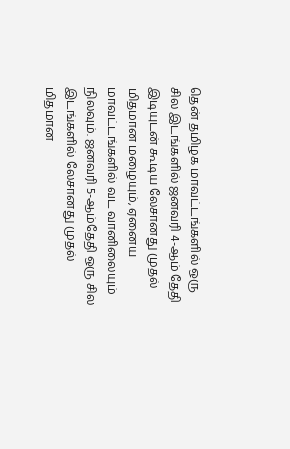தென் தமிழக மாவட்டங்களில் ஒரு சில இடங்களில் ஜனவரி 4-ஆம் தேதி இடியுடன் கூடிய லேசானது முதல் மிதமான மழையும், ஏனைய மாவட்டங்களில் வட வானிலையும் நிலவும். ஜனவரி 5-ஆம்தேதி ஒரு சில இடங்களில் லேசானது முதல் மிதமான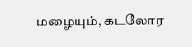மழையும், கடலோர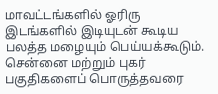மாவட்டங்களில் ஓரிரு இடங்களில் இடியுடன் கூடிய பலத்த மழையும் பெய்யக்கூடும். சென்னை மற்றும் புகர் பகுதிகளைப் பொருத்தவரை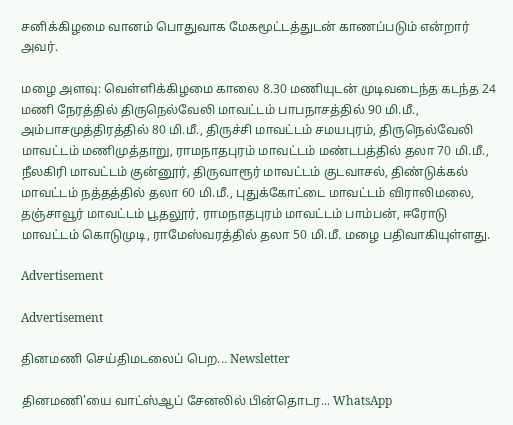சனிக்கிழமை வானம் பொதுவாக மேகமூட்டத்துடன் காணப்படும் என்றார் அவர்.

மழை அளவு: வெள்ளிக்கிழமை காலை 8.30 மணியுடன் முடிவடைந்த கடந்த 24 மணி நேரத்தில் திருநெல்வேலி மாவட்டம் பாபநாசத்தில் 90 மி.மீ., அம்பாசமுத்திரத்தில் 80 மி.மீ., திருச்சி மாவட்டம் சமயபுரம், திருநெல்வேலி மாவட்டம் மணிமுத்தாறு, ராமநாதபுரம் மாவட்டம் மண்டபத்தில் தலா 70 மி.மீ., நீலகிரி மாவட்டம் குன்னூர், திருவாரூர் மாவட்டம் குடவாசல், திண்டுக்கல் மாவட்டம் நத்தத்தில் தலா 60 மி.மீ., புதுக்கோட்டை மாவட்டம் விராலிமலை, தஞ்சாவூர் மாவட்டம் பூதலூர், ராமநாதபுரம் மாவட்டம் பாம்பன், ஈரோடு மாவட்டம் கொடுமுடி, ராமேஸ்வரத்தில் தலா 50 மி.மீ. மழை பதிவாகியுள்ளது.

Advertisement

Advertisement

தினமணி செய்திமடலைப் பெற... Newsletter

தினமணி'யை வாட்ஸ்ஆப் சேனலில் பின்தொடர... WhatsApp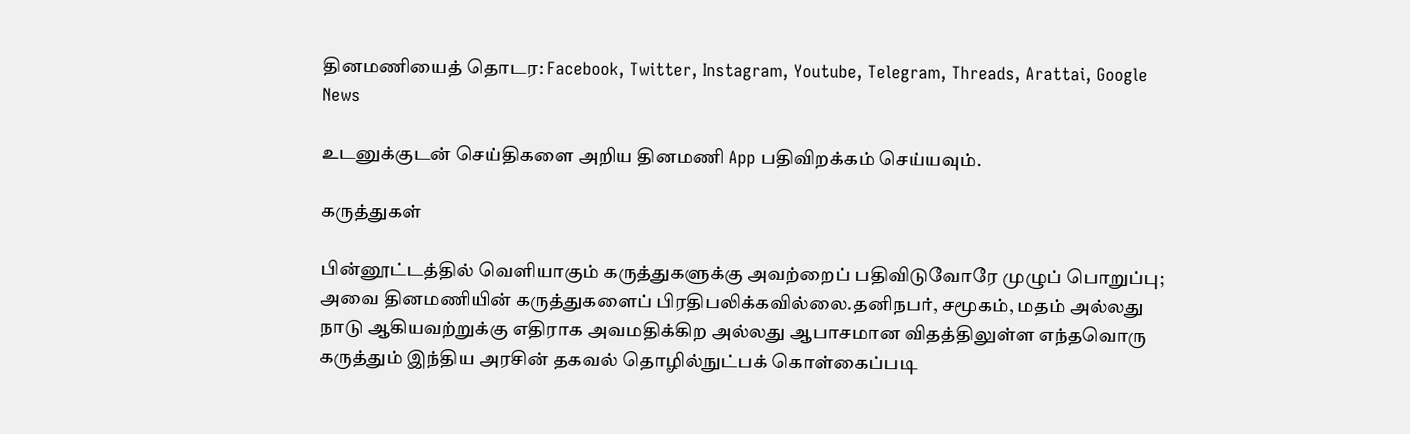தினமணியைத் தொடர: Facebook, Twitter, Instagram, Youtube, Telegram, Threads, Arattai, Google News

உடனுக்குடன் செய்திகளை அறிய தினமணி App பதிவிறக்கம் செய்யவும்.

கருத்துகள்

பின்னூட்டத்தில் வெளியாகும் கருத்துகளுக்கு அவற்றைப் பதிவிடுவோரே முழுப் பொறுப்பு; அவை தினமணியின் கருத்துகளைப் பிரதிபலிக்கவில்லை.தனிநபர், சமூகம், மதம் அல்லது நாடு ஆகியவற்றுக்கு எதிராக அவமதிக்கிற அல்லது ஆபாசமான விதத்திலுள்ள எந்தவொரு கருத்தும் இந்திய அரசின் தகவல் தொழில்நுட்பக் கொள்கைப்படி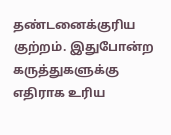தண்டனைக்குரிய குற்றம். இதுபோன்ற கருத்துகளுக்கு எதிராக உரிய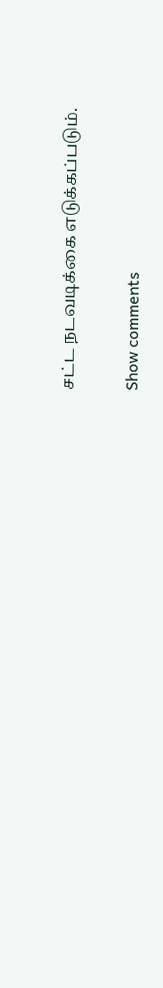சட்ட நடவடிக்கை எடுக்கப்படும்.

Show comments